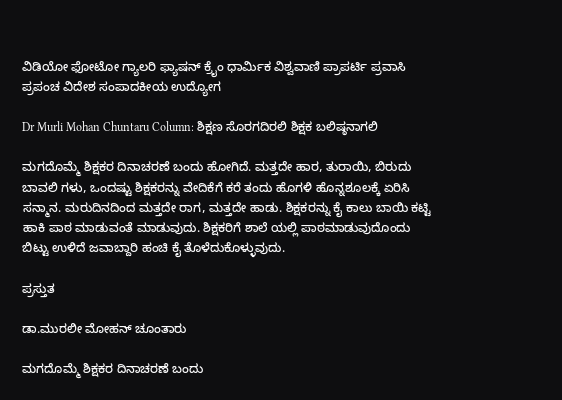ವಿಡಿಯೋ ಫೋಟೋ ಗ್ಯಾಲರಿ ಫ್ಯಾಷನ್ ಕ್ರೈಂ ಧಾರ್ಮಿಕ ವಿಶ್ವವಾಣಿ ಪ್ರಾಪರ್ಟಿ ಪ್ರವಾಸಿ ಪ್ರಪಂಚ ವಿದೇಶ ಸಂಪಾದಕೀಯ ಉದ್ಯೋಗ

Dr Murli Mohan Chuntaru Column: ಶಿಕ್ಷಣ ಸೊರಗದಿರಲಿ ಶಿಕ್ಷಕ ಬಲಿಷ್ಠನಾಗಲಿ

ಮಗದೊಮ್ಮೆ ಶಿಕ್ಷಕರ ದಿನಾಚರಣೆ ಬಂದು ಹೋಗಿದೆ. ಮತ್ತದೇ ಹಾರ, ತುರಾಯಿ, ಬಿರುದು ಬಾವಲಿ ಗಳು, ಒಂದಷ್ಟು ಶಿಕ್ಷಕರನ್ನು ವೇದಿಕೆಗೆ ಕರೆ ತಂದು ಹೊಗಳಿ ಹೊನ್ನಶೂಲಕ್ಕೆ ಏರಿಸಿ ಸನ್ಮಾನ. ಮರುದಿನದಿಂದ ಮತ್ತದೇ ರಾಗ, ಮತ್ತದೇ ಹಾಡು. ಶಿಕ್ಷಕರನ್ನು ಕೈ ಕಾಲು ಬಾಯಿ ಕಟ್ಟಿ ಹಾಕಿ ಪಾಠ ಮಾಡುವಂತೆ ಮಾಡುವುದು. ಶಿಕ್ಷಕರಿಗೆ ಶಾಲೆ ಯಲ್ಲಿ ಪಾಠಮಾಡುವುದೊಂದು ಬಿಟ್ಟು ಉಳಿದೆ ಜವಾಬ್ದಾರಿ ಹಂಚಿ ಕೈ ತೊಳೆದುಕೊಳ್ಳುವುದು.

ಪ್ರಸ್ತುತ

ಡಾ.ಮುರಲೀ ಮೋಹನ್‌ ಚೂಂತಾರು

ಮಗದೊಮ್ಮೆ ಶಿಕ್ಷಕರ ದಿನಾಚರಣೆ ಬಂದು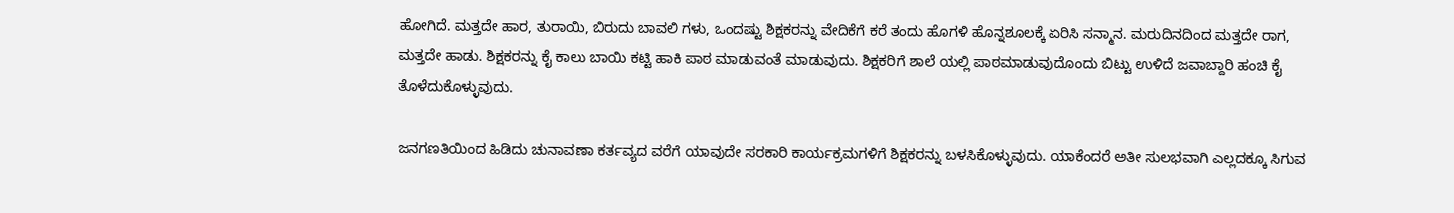ಹೋಗಿದೆ. ಮತ್ತದೇ ಹಾರ, ತುರಾಯಿ, ಬಿರುದು ಬಾವಲಿ ಗಳು, ಒಂದಷ್ಟು ಶಿಕ್ಷಕರನ್ನು ವೇದಿಕೆಗೆ ಕರೆ ತಂದು ಹೊಗಳಿ ಹೊನ್ನಶೂಲಕ್ಕೆ ಏರಿಸಿ ಸನ್ಮಾನ. ಮರುದಿನದಿಂದ ಮತ್ತದೇ ರಾಗ, ಮತ್ತದೇ ಹಾಡು. ಶಿಕ್ಷಕರನ್ನು ಕೈ ಕಾಲು ಬಾಯಿ ಕಟ್ಟಿ ಹಾಕಿ ಪಾಠ ಮಾಡುವಂತೆ ಮಾಡುವುದು. ಶಿಕ್ಷಕರಿಗೆ ಶಾಲೆ ಯಲ್ಲಿ ಪಾಠಮಾಡುವುದೊಂದು ಬಿಟ್ಟು ಉಳಿದೆ ಜವಾಬ್ದಾರಿ ಹಂಚಿ ಕೈ ತೊಳೆದುಕೊಳ್ಳುವುದು.

ಜನಗಣತಿಯಿಂದ ಹಿಡಿದು ಚುನಾವಣಾ ಕರ್ತವ್ಯದ ವರೆಗೆ ಯಾವುದೇ ಸರಕಾರಿ ಕಾರ್ಯಕ್ರಮಗಳಿಗೆ ಶಿಕ್ಷಕರನ್ನು ಬಳಸಿಕೊಳ್ಳುವುದು. ಯಾಕೆಂದರೆ ಅತೀ ಸುಲಭವಾಗಿ ಎಲ್ಲದಕ್ಕೂ ಸಿಗುವ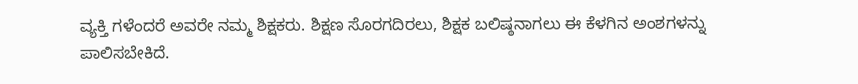ವ್ಯಕ್ತಿ ಗಳೆಂದರೆ ಅವರೇ ನಮ್ಮ ಶಿಕ್ಷಕರು. ಶಿಕ್ಷಣ ಸೊರಗದಿರಲು, ಶಿಕ್ಷಕ ಬಲಿಷ್ಠನಾಗಲು ಈ ಕೆಳಗಿನ ಅಂಶಗಳನ್ನು ಪಾಲಿಸಬೇಕಿದೆ.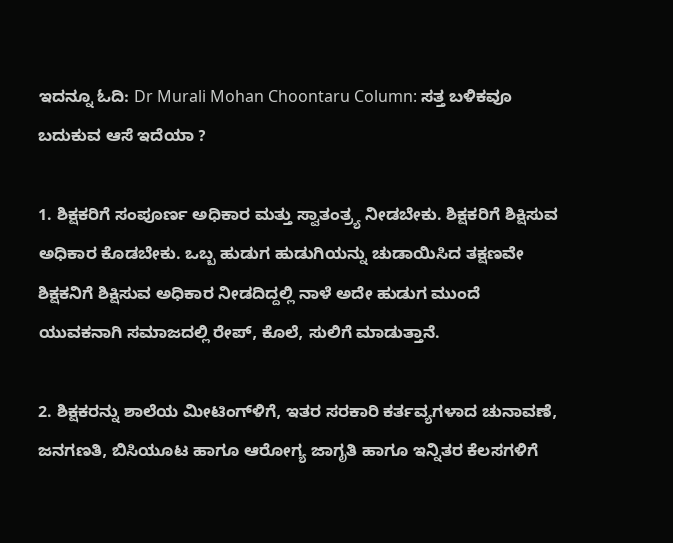ಇದನ್ನೂ ಓದಿ: Dr Murali Mohan Choontaru Column: ಸತ್ತ ಬಳಿಕವೂ ಬದುಕುವ ಆಸೆ ಇದೆಯಾ ?

1. ಶಿಕ್ಷಕರಿಗೆ ಸಂಪೂರ್ಣ ಅಧಿಕಾರ ಮತ್ತು ಸ್ವಾತಂತ್ರ್ಯ ನೀಡಬೇಕು. ಶಿಕ್ಷಕರಿಗೆ ಶಿಕ್ಷಿಸುವ ಅಧಿಕಾರ ಕೊಡಬೇಕು. ಒಬ್ಬ ಹುಡುಗ ಹುಡುಗಿಯನ್ನು ಚುಡಾಯಿಸಿದ ತಕ್ಷಣವೇ ಶಿಕ್ಷಕನಿಗೆ ಶಿಕ್ಷಿಸುವ ಅಧಿಕಾರ ನೀಡದಿದ್ದಲ್ಲಿ ನಾಳೆ ಅದೇ ಹುಡುಗ ಮುಂದೆ ಯುವಕನಾಗಿ ಸಮಾಜದಲ್ಲಿ ರೇಪ್, ಕೊಲೆ, ಸುಲಿಗೆ ಮಾಡುತ್ತಾನೆ.

2. ಶಿಕ್ಷಕರನ್ನು ಶಾಲೆಯ ಮೀಟಿಂಗ್‌ಳಿಗೆ, ಇತರ ಸರಕಾರಿ ಕರ್ತವ್ಯಗಳಾದ ಚುನಾವಣೆ, ಜನಗಣತಿ, ಬಿಸಿಯೂಟ ಹಾಗೂ ಆರೋಗ್ಯ ಜಾಗೃತಿ ಹಾಗೂ ಇನ್ನಿತರ ಕೆಲಸಗಳಿಗೆ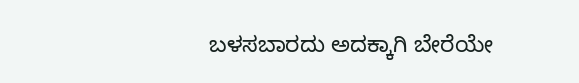ಬಳಸಬಾರದು ಅದಕ್ಕಾಗಿ ಬೇರೆಯೇ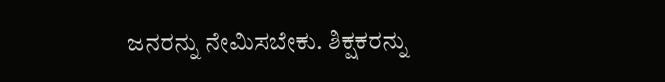ಜನರನ್ನು ನೇಮಿಸಬೇಕು. ಶಿಕ್ಷಕರನ್ನು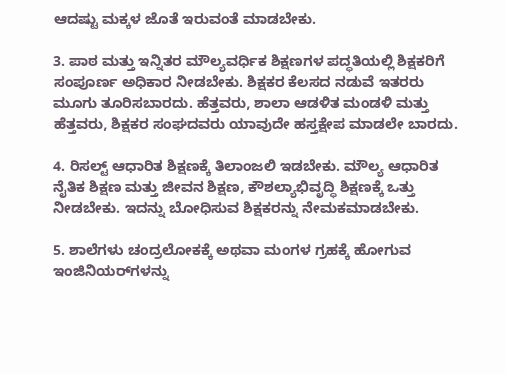ಆದಷ್ಟು ಮಕ್ಕಳ ಜೊತೆ ಇರುವಂತೆ ಮಾಡಬೇಕು.

3. ಪಾಠ ಮತ್ತು ಇನ್ನಿತರ ಮೌಲ್ಯವರ್ಧಿಕ ಶಿಕ್ಷಣಗಳ ಪದ್ಧತಿಯಲ್ಲಿ ಶಿಕ್ಷಕರಿಗೆ ಸಂಪೂರ್ಣ ಅಧಿಕಾರ ನೀಡಬೇಕು. ಶಿಕ್ಷಕರ ಕೆಲಸದ ನಡುವೆ ಇತರರು ಮೂಗು ತೂರಿಸಬಾರದು. ಹೆತ್ತವರು, ಶಾಲಾ ಆಡಳಿತ ಮಂಡಳಿ ಮತ್ತು ಹೆತ್ತವರು, ಶಿಕ್ಷಕರ ಸಂಘದವರು ಯಾವುದೇ ಹಸ್ತಕ್ಷೇಪ ಮಾಡಲೇ ಬಾರದು.

4. ರಿಸಲ್ಟ್ ಆಧಾರಿತ ಶಿಕ್ಷಣಕ್ಕೆ ತಿಲಾಂಜಲಿ ಇಡಬೇಕು. ಮೌಲ್ಯ ಆಧಾರಿತ ನೈತಿಕ ಶಿಕ್ಷಣ ಮತ್ತು ಜೀವನ ಶಿಕ್ಷಣ, ಕೌಶಲ್ಯಾಭಿವೃದ್ಧಿ ಶಿಕ್ಷಣಕ್ಕೆ ಒತ್ತು ನೀಡಬೇಕು. ಇದನ್ನು ಬೋಧಿಸುವ ಶಿಕ್ಷಕರನ್ನು ನೇಮಕಮಾಡಬೇಕು.

5. ಶಾಲೆಗಳು ಚಂದ್ರಲೋಕಕ್ಕೆ ಅಥವಾ ಮಂಗಳ ಗ್ರಹಕ್ಕೆ ಹೋಗುವ ಇಂಜಿನಿಯರ್‌ಗಳನ್ನು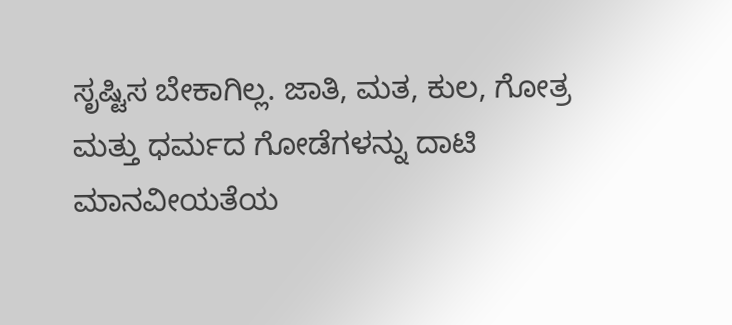ಸೃಷ್ಟಿಸ ಬೇಕಾಗಿಲ್ಲ. ಜಾತಿ, ಮತ, ಕುಲ, ಗೋತ್ರ ಮತ್ತು ಧರ್ಮದ ಗೋಡೆಗಳನ್ನು ದಾಟಿ ಮಾನವೀಯತೆಯ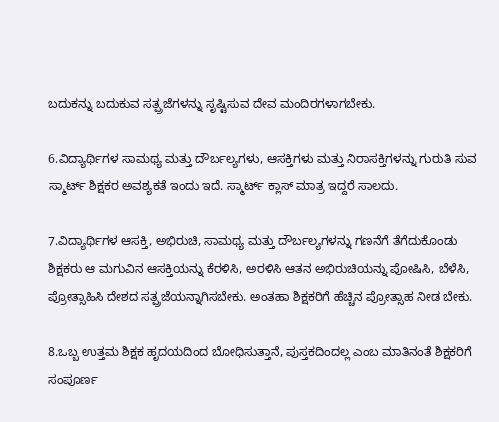ಬದುಕನ್ನು ಬದುಕುವ ಸತ್ಪ್ರಜೆಗಳನ್ನು ಸೃಷ್ಟಿಸುವ ದೇವ ಮಂದಿರಗಳಾಗಬೇಕು.

6.ವಿದ್ಯಾರ್ಥಿಗಳ ಸಾಮಥ್ಯ ಮತ್ತು ದೌರ್ಬಲ್ಯಗಳು, ಆಸಕ್ತಿಗಳು ಮತ್ತು ನಿರಾಸಕ್ತಿಗಳನ್ನು ಗುರುತಿ ಸುವ ಸ್ಮಾರ್ಟ್ ಶಿಕ್ಷಕರ ಅವಶ್ಯಕತೆ ಇಂದು ಇದೆ. ಸ್ಮಾರ್ಟ್ ಕ್ಲಾಸ್ ಮಾತ್ರ ಇದ್ದರೆ ಸಾಲದು.

7.ವಿದ್ಯಾರ್ಥಿಗಳ ಆಸಕ್ತಿ, ಅಭಿರುಚಿ, ಸಾಮಥ್ಯ ಮತ್ತು ದೌರ್ಬಲ್ಯಗಳನ್ನು ಗಣನೆಗೆ ತೆಗೆದುಕೊಂಡು ಶಿಕ್ಷಕರು ಆ ಮಗುವಿನ ಆಸಕ್ತಿಯನ್ನು ಕೆರಳಿಸಿ, ಅರಳಿಸಿ ಆತನ ಅಭಿರುಚಿಯನ್ನು ಪೋಷಿಸಿ, ಬೆಳೆಸಿ, ಪ್ರೋತ್ಸಾಹಿಸಿ ದೇಶದ ಸತ್ಪ್ರಜೆಯನ್ನಾಗಿಸಬೇಕು. ಅಂತಹಾ ಶಿಕ್ಷಕರಿಗೆ ಹೆಚ್ಚಿನ ಪ್ರೋತ್ಸಾಹ ನೀಡ ಬೇಕು.

8.ಒಬ್ಬ ಉತ್ತಮ ಶಿಕ್ಷಕ ಹೃದಯದಿಂದ ಬೋಧಿಸುತ್ತಾನೆ, ಪುಸ್ತಕದಿಂದಲ್ಲ ಎಂಬ ಮಾತಿನಂತೆ ಶಿಕ್ಷಕರಿಗೆ ಸಂಪೂರ್ಣ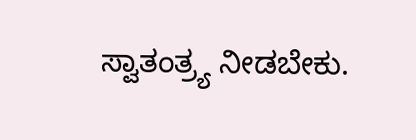ಸ್ವಾತಂತ್ರ್ಯ ನೀಡಬೇಕು.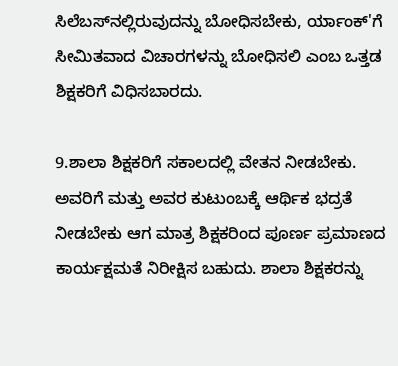ಸಿಲೆಬಸ್‌ನಲ್ಲಿರುವುದನ್ನು ಬೋಧಿಸಬೇಕು, ರ್ಯಾಂಕ್'ಗೆ ಸೀಮಿತವಾದ ವಿಚಾರಗಳನ್ನು ಬೋಧಿಸಲಿ ಎಂಬ ಒತ್ತಡ ಶಿಕ್ಷಕರಿಗೆ ವಿಧಿಸಬಾರದು.

9.ಶಾಲಾ ಶಿಕ್ಷಕರಿಗೆ ಸಕಾಲದಲ್ಲಿ ವೇತನ ನೀಡಬೇಕು. ಅವರಿಗೆ ಮತ್ತು ಅವರ ಕುಟುಂಬಕ್ಕೆ ಆರ್ಥಿಕ ಭದ್ರತೆ ನೀಡಬೇಕು ಆಗ ಮಾತ್ರ ಶಿಕ್ಷಕರಿಂದ ಪೂರ್ಣ ಪ್ರಮಾಣದ ಕಾರ್ಯಕ್ಷಮತೆ ನಿರೀಕ್ಷಿಸ ಬಹುದು. ಶಾಲಾ ಶಿಕ್ಷಕರನ್ನು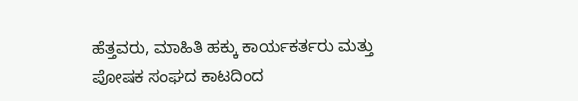ಹೆತ್ತವರು, ಮಾಹಿತಿ ಹಕ್ಕು ಕಾರ್ಯಕರ್ತರು ಮತ್ತು ಪೋಷಕ ಸಂಘದ ಕಾಟದಿಂದ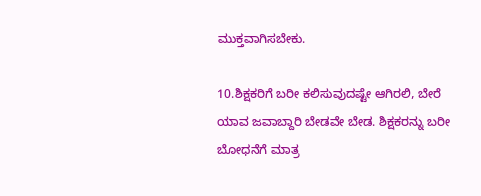ಮುಕ್ತವಾಗಿಸಬೇಕು.

10.ಶಿಕ್ಷಕರಿಗೆ ಬರೀ ಕಲಿಸುವುದಷ್ಟೇ ಆಗಿರಲಿ, ಬೇರೆ ಯಾವ ಜವಾಬ್ದಾರಿ ಬೇಡವೇ ಬೇಡ. ಶಿಕ್ಷಕರನ್ನು ಬರೀ ಬೋಧನೆಗೆ ಮಾತ್ರ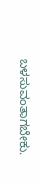ಬಳಸುವಂತಾಗಬೇಕು.